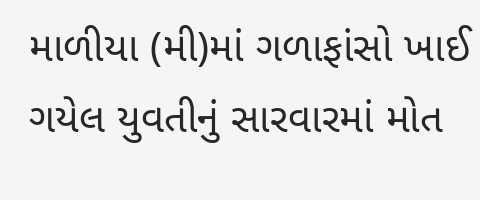માળીયા (મી)માં ગળાફાંસો ખાઈ ગયેલ યુવતીનું સારવારમાં મોત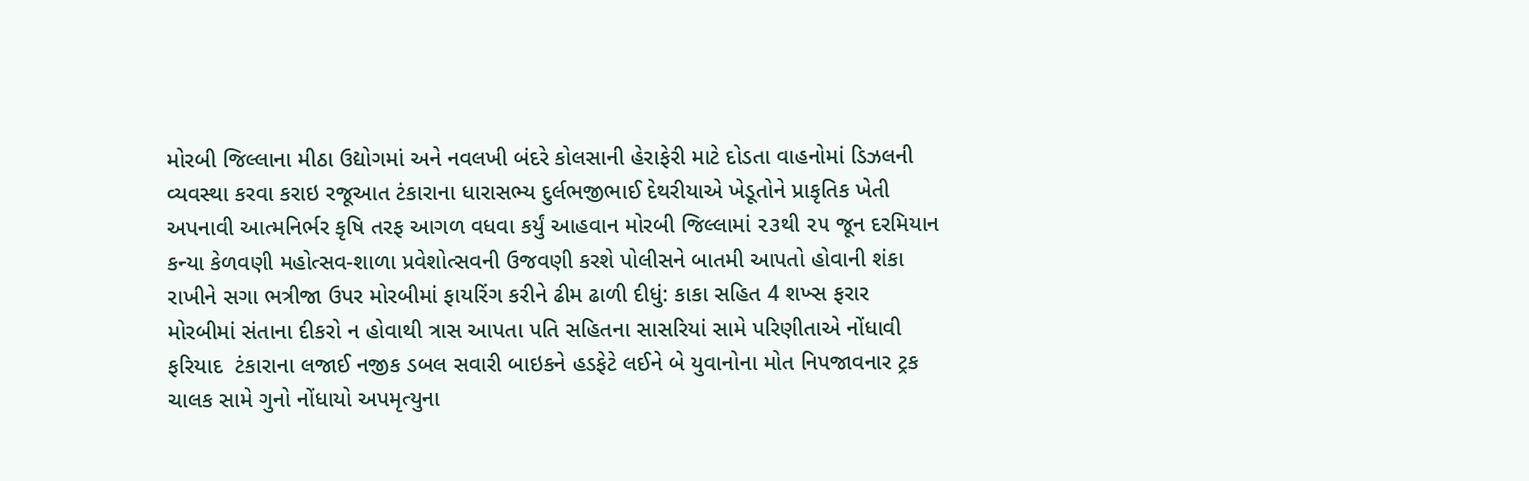મોરબી જિલ્લાના મીઠા ઉદ્યોગમાં અને નવલખી બંદરે કોલસાની હેરાફેરી માટે દોડતા વાહનોમાં ડિઝલની વ્યવસ્થા કરવા કરાઇ રજૂઆત ટંકારાના ધારાસભ્ય દુર્લભજીભાઈ દેથરીયાએ ખેડૂતોને પ્રાકૃતિક ખેતી અપનાવી આત્મનિર્ભર કૃષિ તરફ આગળ વધવા કર્યું આહવાન મોરબી જિલ્લામાં ૨૩થી ૨૫ જૂન દરમિયાન કન્યા કેળવણી મહોત્સવ-શાળા પ્રવેશોત્સવની ઉજવણી કરશે પોલીસને બાતમી આપતો હોવાની શંકા રાખીને સગા ભત્રીજા ઉપર મોરબીમાં ફાયરિંગ કરીને ઢીમ ઢાળી દીધું: કાકા સહિત 4 શખ્સ ફરાર મોરબીમાં સંતાના દીકરો ન હોવાથી ત્રાસ આપતા પતિ સહિતના સાસરિયાં સામે પરિણીતાએ નોંધાવી ફરિયાદ  ટંકારાના લજાઈ નજીક ડબલ સવારી બાઇકને હડફેટે લઈને બે યુવાનોના મોત નિપજાવનાર ટ્રક ચાલક સામે ગુનો નોંધાયો અપમૃત્યુના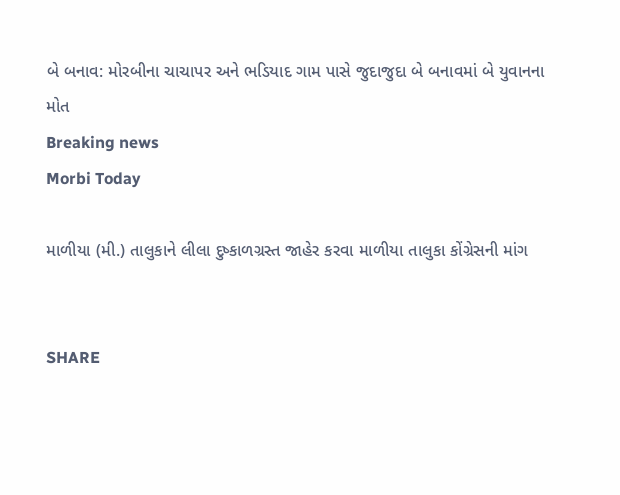બે બનાવ: મોરબીના ચાચાપર અને ભડિયાદ ગામ પાસે જુદાજુદા બે બનાવમાં બે યુવાનના મોત
Breaking news
Morbi Today

માળીયા (મી.) તાલુકાને લીલા દુષ્કાળગ્રસ્ત જાહેર કરવા માળીયા તાલુકા કોંગ્રેસની માંગ


SHARE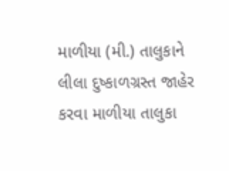માળીયા (મી.) તાલુકાને લીલા દુષ્કાળગ્રસ્ત જાહેર કરવા માળીયા તાલુકા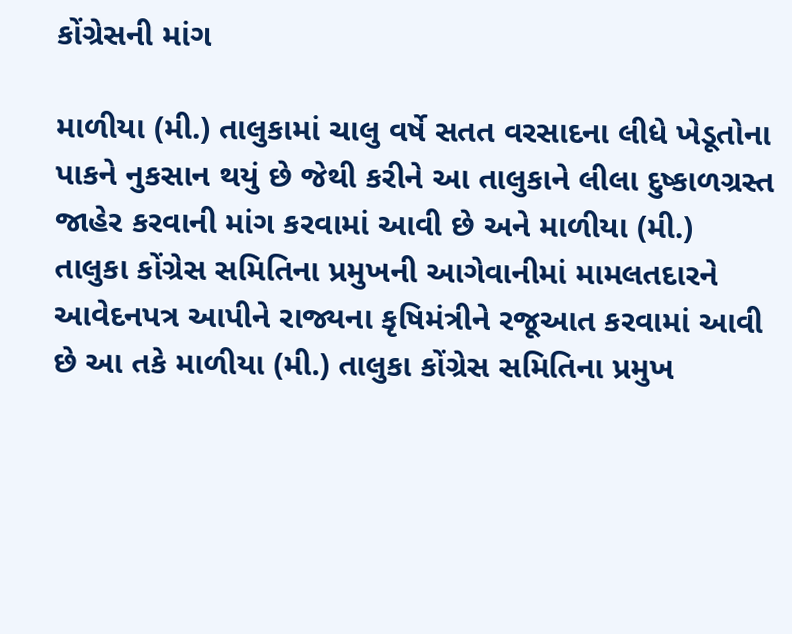કોંગ્રેસની માંગ

માળીયા (મી.) તાલુકામાં ચાલુ વર્ષે સતત વરસાદના લીધે ખેડૂતોના પાકને નુકસાન થયું છે જેથી કરીને આ તાલુકાને લીલા દુષ્કાળગ્રસ્ત જાહેર કરવાની માંગ કરવામાં આવી છે અને માળીયા (મી.) તાલુકા કોંગ્રેસ સમિતિના પ્રમુખની આગેવાનીમાં મામલતદારને આવેદનપત્ર આપીને રાજ્યના કૃષિમંત્રીને રજૂઆત કરવામાં આવી છે આ તકે માળીયા (મી.) તાલુકા કોંગ્રેસ સમિતિના પ્રમુખ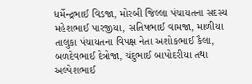ધર્મેન્દ્રભાઈ વિડજા, મોરબી જિલ્લા પંચાયતના સદસ્ય મહેશભાઈ પારજીયા, સતિષભાઈ વામજા, માળીયા તાલુકા પંચાયતના વિપક્ષ નેતા અશોકભાઈ કૈલા, બળદેવભાઈ દેત્રોજા, ચંદુભાઈ બાપોદરીયા તથા અલ્પેશભાઈ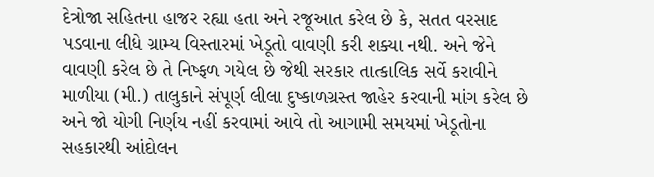દેત્રોજા સહિતના હાજર રહ્યા હતા અને રજૂઆત કરેલ છે કે, સતત વરસાદ પડવાના લીધે ગ્રામ્ય વિસ્તારમાં ખેડૂતો વાવણી કરી શક્યા નથી. અને જેને વાવણી કરેલ છે તે નિષ્ફળ ગયેલ છે જેથી સરકાર તાત્કાલિક સર્વે કરાવીને માળીયા (મી.) તાલુકાને સંપૂર્ણ લીલા દુષ્કાળગ્રસ્ત જાહેર કરવાની માંગ કરેલ છે અને જો યોગી નિર્ણય નહીં કરવામાં આવે તો આગામી સમયમાં ખેડૂતોના સહકારથી આંદોલન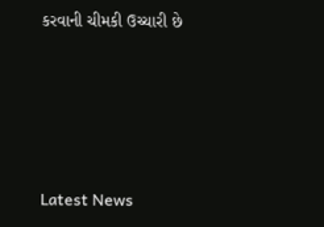કરવાની ચીમકી ઉચ્ચારી છે






Latest News